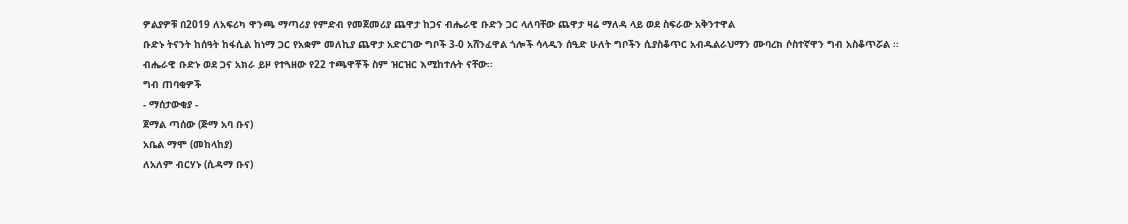ዎልያዎቹ በ2019 ለአፍሪካ ዋንጫ ማጣሪያ የምድብ የመጀመሪያ ጨዋታ ከጋና ብሔራዊ ቡድን ጋር ላለባቸው ጨዋታ ዛሬ ማለዳ ላይ ወደ ስፍራው አቅንተዋል
ቡድኑ ትናንት ከሰዓት ከፋሲል ከነማ ጋር የአቋም መለኪያ ጨዋታ አድርገው ግቦች 3-0 አሸንፈዋል ጎሎች ሳላዲን ሰዒድ ሁለት ግቦችን ሲያስቆጥር አብዱልራህማን ሙባረክ ሶስተኛዋን ግብ አስቆጥሯል ፡፡
ብሔራዊ ቡድኑ ወደ ጋና አክራ ይዞ የተጓዘው የ22 ተጫዋቾች ስም ዝርዝር እሚከተሉት ናቸው፡፡
ግብ ጠባቂዎች
- ማሰታውቂያ -
ጀማል ጣሰው (ጅማ አባ ቡና)
አቤል ማሞ (መከላከያ)
ለአለም ብርሃኑ (ሲዳማ ቡና)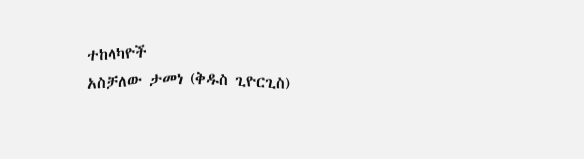ተከላካዮች
አስቻለው ታመነ (ቅዱስ ጊዮርጊስ)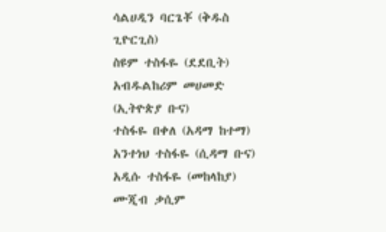ሳልሀዲን ባርጌቾ (ቅዱስ ጊዮርጊስ)
ስዩም ተስፋዬ (ደደቢት)
አብዱልከሪም መሀመድ (ኢትዮጵያ ቡና)
ተስፋዬ በቀለ (አዳማ ከተማ)
አንተነህ ተስፋዬ (ሲዳማ ቡና)
አዲሱ ተስፋዬ (መከላከያ)
ሙጂብ ቃሲም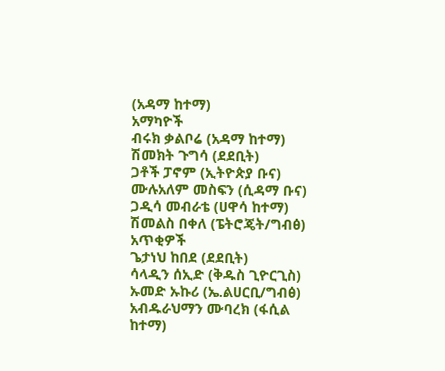(አዳማ ከተማ)
አማካዮች
ብሩክ ቃልቦሬ (አዳማ ከተማ)
ሽመክት ጉግሳ (ደደቢት)
ጋቶች ፓኖም (ኢትዮጵያ ቡና)
ሙሉአለም መስፍን (ሲዳማ ቡና)
ጋዲሳ መብራቴ (ሀዋሳ ከተማ)
ሽመልስ በቀለ (ፔትሮጄት/ግብፅ)
አጥቂዎች
ጌታነህ ከበደ (ደደቢት)
ሳላዲን ሰኢድ (ቅዱስ ጊዮርጊስ)
ኡመድ ኡኩሪ (ኤ.ልሀርቢ/ግብፅ)
አብዱራህማን ሙባረክ (ፋሲል ከተማ)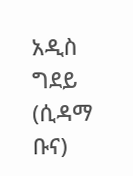አዲስ ግደይ (ሲዳማ ቡና)